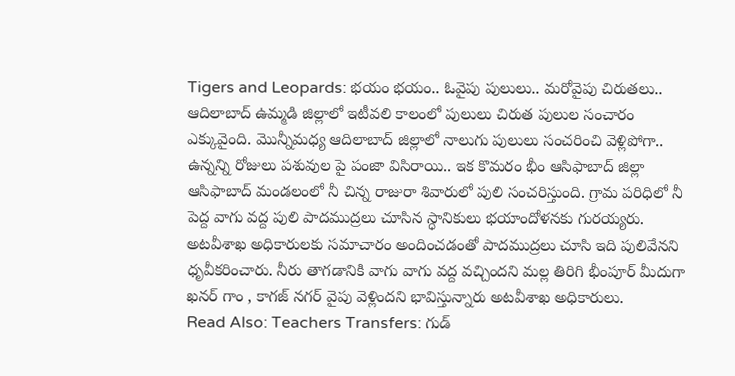Tigers and Leopards: భయం భయం.. ఓవైపు పులులు.. మరోవైపు చిరుతలు..
ఆదిలాబాద్ ఉమ్మడి జిల్లాలో ఇటీవలి కాలంలో పులులు చిరుత పులుల సంచారం ఎక్కువైంది. మొన్నీమధ్య ఆదిలాబాద్ జిల్లాలో నాలుగు పులులు సంచరించి వెళ్లిపోగా.. ఉన్నన్ని రోజులు పశువుల పై పంజా విసిరాయి.. ఇక కొమరం భీం ఆసిఫాబాద్ జిల్లా ఆసిఫాబాద్ మండలంలో నీ చిన్న రాజురా శివారులో పులి సంచరిస్తుంది. గ్రామ పరిధిలో నీ పెద్ద వాగు వద్ద పులి పాదముద్రలు చూసిన స్ధానికులు భయాందోళనకు గురయ్యరు. అటవీశాఖ అధికారులకు సమాచారం అందించడంతో పాదముద్రలు చూసి ఇది పులివేనని ధృవీకరించారు. నీరు తాగడానికి వాగు వాగు వద్ద వచ్చిందని మల్ల తిరిగి భీంపూర్ మీదుగా ఖనర్ గాం , కాగజ్ నగర్ వైపు వెళ్లిందని భావిస్తున్నారు అటవీశాఖ అధికారులు.
Read Also: Teachers Transfers: గుడ్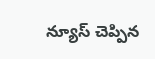న్యూస్ చెప్పిన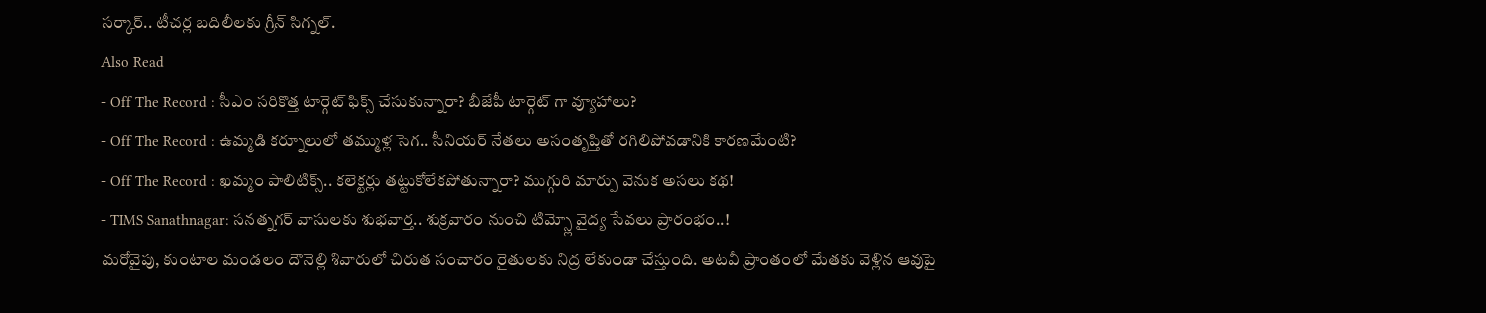సర్కార్.. టీచర్ల బదిలీలకు గ్రీన్ సిగ్నల్.
Also Read
- Off The Record : సీఎం సరికొత్త టార్గెట్ ఫిక్స్ చేసుకున్నారా? బీజేపీ టార్గెట్ గా వ్యూహాలు?
- Off The Record : ఉమ్మడి కర్నూలులో తమ్ముళ్ల సెగ.. సీనియర్ నేతలు అసంతృప్తితో రగిలిపోవడానికి కారణమేంటి?
- Off The Record : ఖమ్మం పాలిటిక్స్.. కలెక్టర్లు తట్టుకోలేకపోతున్నారా? ముగ్గురి మార్పు వెనుక అసలు కథ!
- TIMS Sanathnagar: సనత్నగర్ వాసులకు శుభవార్త.. శుక్రవారం నుంచి టిమ్స్లో వైద్య సేవలు ప్రారంభం..!
మరోవైపు, కుంటాల మండలం దౌనెల్లి శివారులో చిరుత సంచారం రైతులకు నిద్ర లేకుండా చేస్తుంది. అటవీ ప్రాంతంలో మేతకు వెళ్లిన ఆవుపై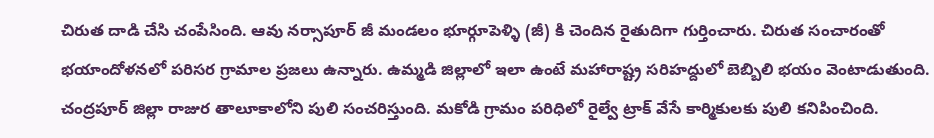చిరుత దాడి చేసి చంపేసింది. ఆవు నర్సాపూర్ జీ మండలం భూర్గూపెళ్ళి (జీ) కి చెందిన రైతుదిగా గుర్తించారు. చిరుత సంచారంతో భయాందోళనలో పరిసర గ్రామాల ప్రజలు ఉన్నారు. ఉమ్మడి జిల్లాలో ఇలా ఉంటే మహారాష్ట్ర సరిహద్దులో బెబ్బిలి భయం వెంటాడుతుంది. చంద్రపూర్ జిల్లా రాజుర తాలూకాలోని పులి సంచరిస్తుంది. మకోడి గ్రామం పరిధిలో రైల్వే ట్రాక్ వేసే కార్మికులకు పులి కనిపించింది.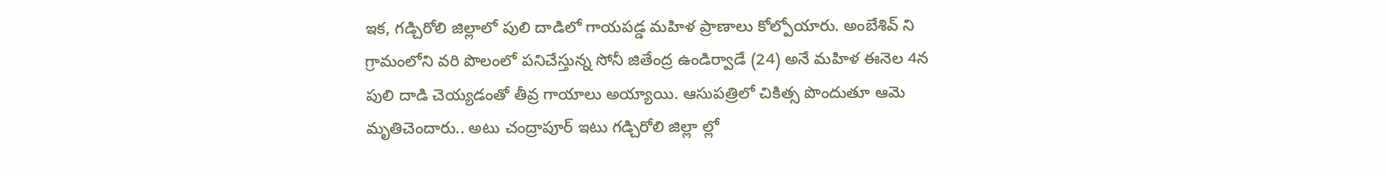ఇక, గడ్చిరోలి జిల్లాలో పులి దాడిలో గాయపడ్డ మహిళ ప్రాణాలు కోల్పోయారు. అంబేశివ్ ని గ్రామంలోని వరి పొలంలో పనిచేస్తున్న సోనీ జితేంద్ర ఉండిర్వాడే (24) అనే మహిళ ఈనెల 4న పులి దాడి చెయ్యడంతో తీవ్ర గాయాలు అయ్యాయి. ఆసుపత్రిలో చికిత్స పొందుతూ ఆమె మృతిచెందారు.. అటు చంద్రాపూర్ ఇటు గడ్చిరోలి జిల్లా ల్లో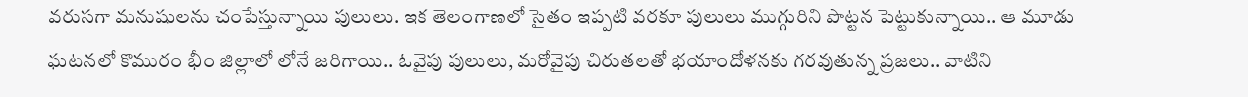వరుసగా మనుషులను చంపేస్తున్నాయి పులులు. ఇక తెలంగాణలో సైతం ఇప్పటి వరకూ పులులు ముగ్గురిని పొట్టన పెట్టుకున్నాయి.. ఆ మూడు ఘటనలో కొమురం భీం జిల్లాలో లోనే జరిగాయి.. ఓవైపు పులులు, మరోవైపు చిరుతలతో భయాందోళనకు గరవుతున్న ప్రజలు.. వాటిని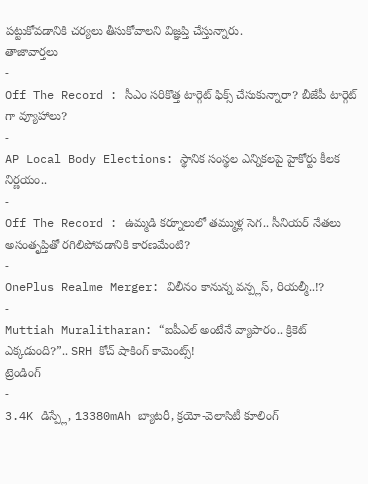పట్టుకోవడానికి చర్యలు తీసుకోవాలని విజ్ఞప్తి చేస్తున్నారు.
తాజావార్తలు
-
Off The Record : సీఎం సరికొత్త టార్గెట్ ఫిక్స్ చేసుకున్నారా? బీజేపీ టార్గెట్ గా వ్యూహాలు?
-
AP Local Body Elections: స్థానిక సంస్థల ఎన్నికలపై హైకోర్టు కీలక నిర్ణయం..
-
Off The Record : ఉమ్మడి కర్నూలులో తమ్ముళ్ల సెగ.. సీనియర్ నేతలు అసంతృప్తితో రగిలిపోవడానికి కారణమేంటి?
-
OnePlus Realme Merger: విలీనం కానున్న వన్ప్లస్, రియల్మీ..!?
-
Muttiah Muralitharan: “ఐపీఎల్ అంటేనే వ్యాపారం.. క్రికెట్ ఎక్కడుంది?”.. SRH కోచ్ షాకింగ్ కామెంట్స్!
ట్రెండింగ్
-
3.4K డిస్ప్లే, 13380mAh బ్యాటరీ, క్రయో-వెలాసిటీ కూలింగ్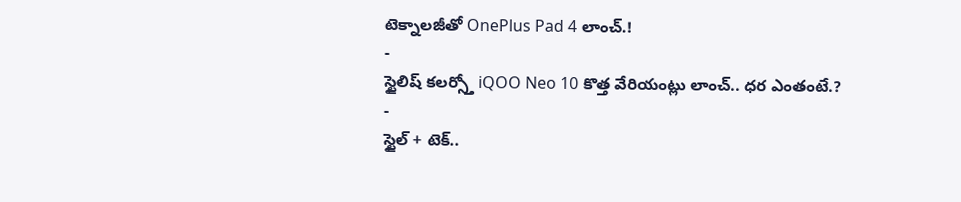టెక్నాలజీతో OnePlus Pad 4 లాంచ్.!
-
స్టైలిష్ కలర్స్తో iQOO Neo 10 కొత్త వేరియంట్లు లాంచ్.. ధర ఎంతంటే.?
-
స్టైల్ + టెక్..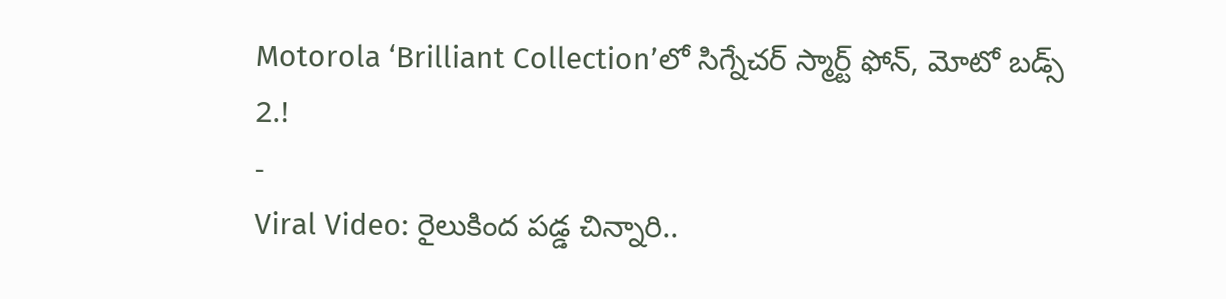Motorola ‘Brilliant Collection’లో సిగ్నేచర్ స్మార్ట్ ఫోన్, మోటో బడ్స్ 2.!
-
Viral Video: రైలుకింద పడ్డ చిన్నారి..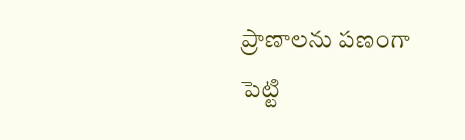ప్రాణాలను పణంగా పెట్టి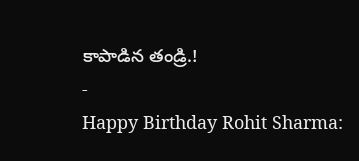కాపాడిన తండ్రి.!
-
Happy Birthday Rohit Sharma: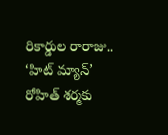రికార్డుల రారాజు.. ‘హిట్ మ్యాన్’ రోహిత్ శర్మకు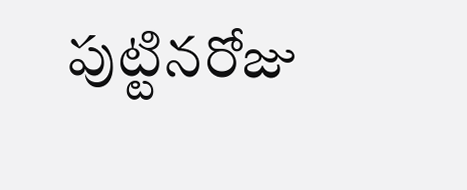పుట్టినరోజు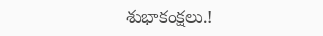శుభాకంక్షలు.!